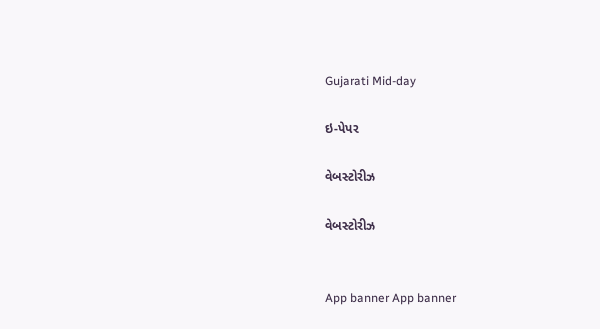Gujarati Mid-day

ઇ-પેપર

વેબસ્ટોરીઝ

વેબસ્ટોરીઝ


App banner App banner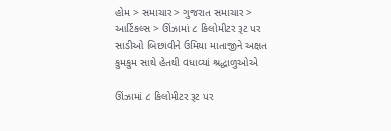હોમ > સમાચાર > ગુજરાત સમાચાર > આર્ટિકલ્સ > ઊંઝામાં ૮ કિલોમીટર રૂટ પર સાડીઓ બિછાવીને ઉમિયા માતાજીને અક્ષત કુમકુમ સાથે હેતથી વધાવ્યાં શ્રદ્ધાળુઓએ

ઊંઝામાં ૮ કિલોમીટર રૂટ પર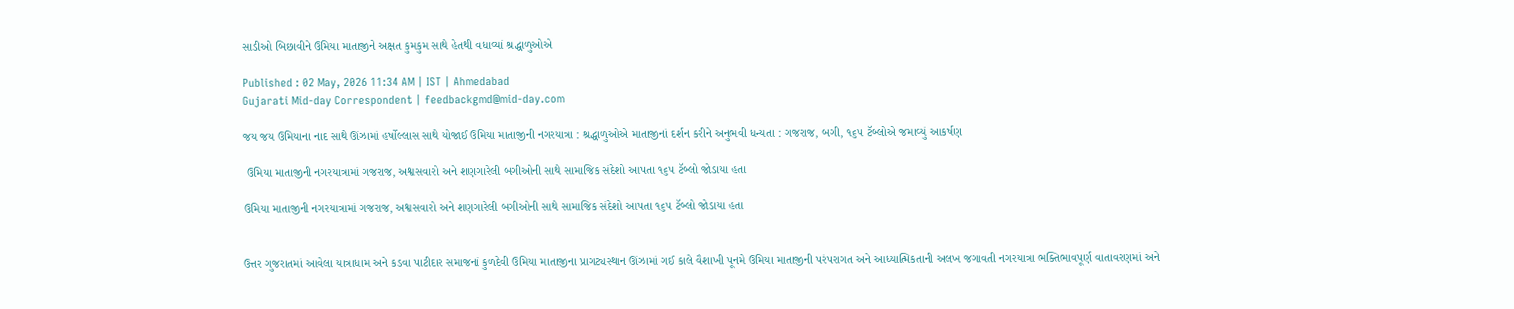સાડીઓ બિછાવીને ઉમિયા માતાજીને અક્ષત કુમકુમ સાથે હેતથી વધાવ્યાં શ્રદ્ધાળુઓએ

Published : 02 May, 2026 11:34 AM | IST | Ahmedabad
Gujarati Mid-day Correspondent | feedbackgmd@mid-day.com

જય જય ઉમિયાના નાદ સાથે ઊંઝામાં હર્ષોલ્લાસ સાથે યોજાઈ ઉમિયા માતાજીની નગરયાત્રા : શ્રદ્ધાળુઓએ માતાજીનાં દર્શન કરીને અનુભવી ધન્યતા : ગજરાજ, બગી, ૧૬૫ ટૅબ્લોએ જમાવ્યું આકર્ષણ

 ઉમિયા માતાજીની નગરયાત્રામાં ગજરાજ, અશ્વસવારો અને શણગારેલી બગીઓની સાથે સામાજિક સંદેશો આપતા ૧૬૫ ટૅબ્લો જોડાયા હતા

ઉમિયા માતાજીની નગરયાત્રામાં ગજરાજ, અશ્વસવારો અને શણગારેલી બગીઓની સાથે સામાજિક સંદેશો આપતા ૧૬૫ ટૅબ્લો જોડાયા હતા


ઉત્તર ગુજરાતમાં આવેલા યાત્રાધામ અને કડવા પાટીદાર સમાજનાં કુળદેવી ઉમિયા માતાજીના પ્રાગટ્યસ્થાન ઊંઝામાં ગઈ કાલે વૈશાખી પૂનમે ઉમિયા માતાજીની પરંપરાગત અને આધ્યાત્મિકતાની અલખ જગાવતી નગરયાત્રા ભક્તિભાવપૂર્ણ વાતાવરણમાં અને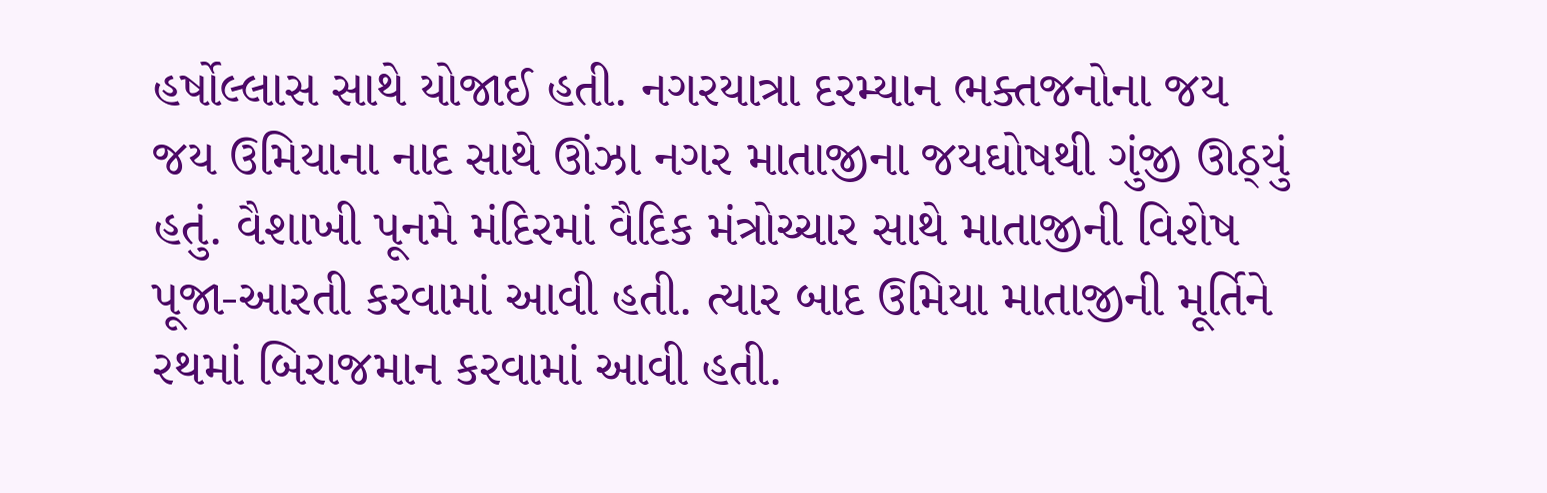હર્ષોલ્લાસ સાથે યોજાઈ હતી. નગરયાત્રા દરમ્યાન ભક્તજનોના જય જય ઉમિયાના નાદ સાથે ઊંઝા નગર માતાજીના જયઘોષથી ગુંજી ઊઠ્યું હતું. વૈશાખી પૂનમે મંદિરમાં વૈદિક મંત્રોચ્ચાર સાથે માતાજીની વિશેષ પૂજા-આરતી કરવામાં આવી હતી. ત્યાર બાદ ઉમિયા માતાજીની મૂર્તિને રથમાં બિરાજમાન કરવામાં આવી હતી.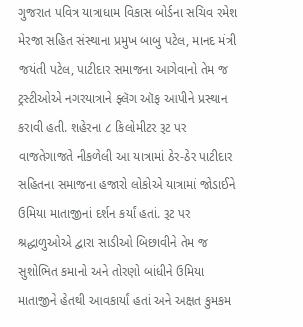ગુજરાત પવિત્ર યાત્રાધામ વિકાસ બોર્ડના સચિવ રમેશ મેરજા સહિત સંસ્થાના પ્રમુખ બાબુ પટેલ, માનદ મંત્રી જયંતી પટેલ, પાટીદાર સમાજના આગેવાનો તેમ જ ટ્રસ્ટીઓએ નગરયાત્રાને ફ્લૅગ ઑફ આપીને પ્રસ્થાન કરાવી હતી. શહેરના ૮ કિલોમીટર રૂટ પર વાજતેગાજતે નીકળેલી આ યાત્રામાં ઠેર-ઠેર પાટીદાર સહિતના સમાજના હજારો લોકોએ યાત્રામાં જોડાઈને ઉમિયા માતાજીનાં દર્શન કર્યાં હતાં. રૂટ પર શ્રદ્ધાળુઓએ દ્વારા સાડીઓ બિછાવીને તેમ જ સુશોભિત કમાનો અને તોરણો બાંધીને ઉમિયા માતાજીને હેતથી આવકાર્યાં હતાં અને અક્ષત કુમકમ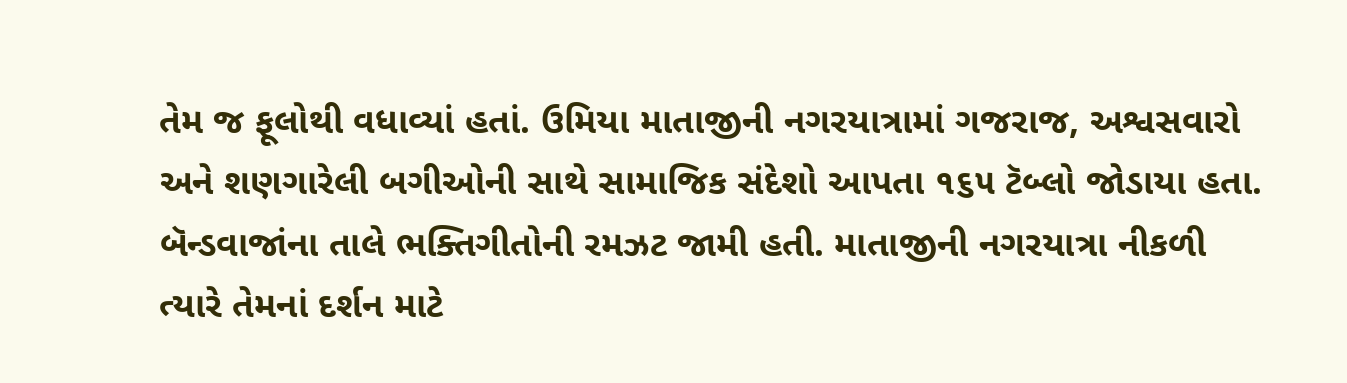તેમ જ ફૂલોથી વધાવ્યાં હતાં. ઉમિયા માતાજીની નગરયાત્રામાં ગજરાજ, અશ્વસવારો અને શણગારેલી બગીઓની સાથે સામાજિક સંદેશો આપતા ૧૬૫ ટૅબ્લો જોડાયા હતા. બૅન્ડવાજાંના તાલે ભક્તિગીતોની રમઝટ જામી હતી. માતાજીની નગરયાત્રા નીકળી ત્યારે તેમનાં દર્શન માટે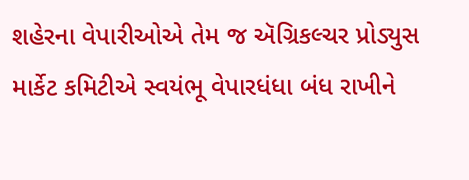શહેરના વેપારીઓએ તેમ જ ઍગ્રિકલ્ચર પ્રોડ્યુસ માર્કેટ કમિટીએ સ્વયંભૂ વેપારધંધા બંધ રાખીને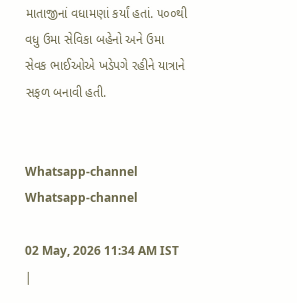માતાજીનાં વધામણાં કર્યાં હતાં. ૫૦૦થી વધુ ઉમા સેવિકા બહેનો અને ઉમા સેવક ભાઈઓએ ખડેપગે રહીને યાત્રાને સફળ બનાવી હતી.


Whatsapp-channel Whatsapp-channel

02 May, 2026 11:34 AM IST |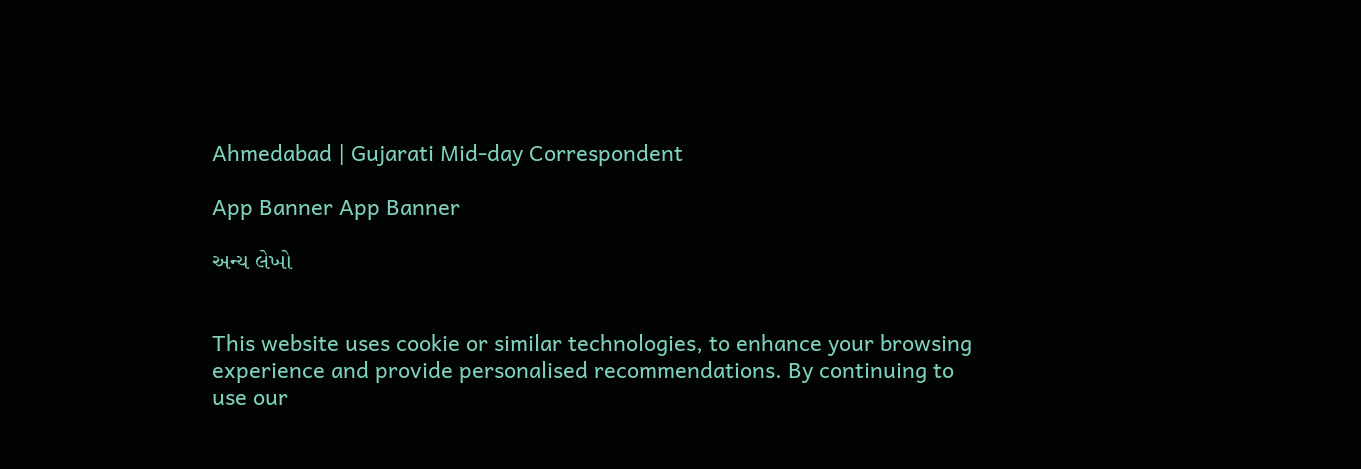Ahmedabad | Gujarati Mid-day Correspondent

App Banner App Banner

અન્ય લેખો


This website uses cookie or similar technologies, to enhance your browsing experience and provide personalised recommendations. By continuing to use our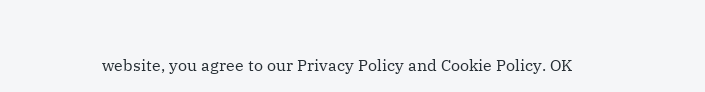website, you agree to our Privacy Policy and Cookie Policy. OK